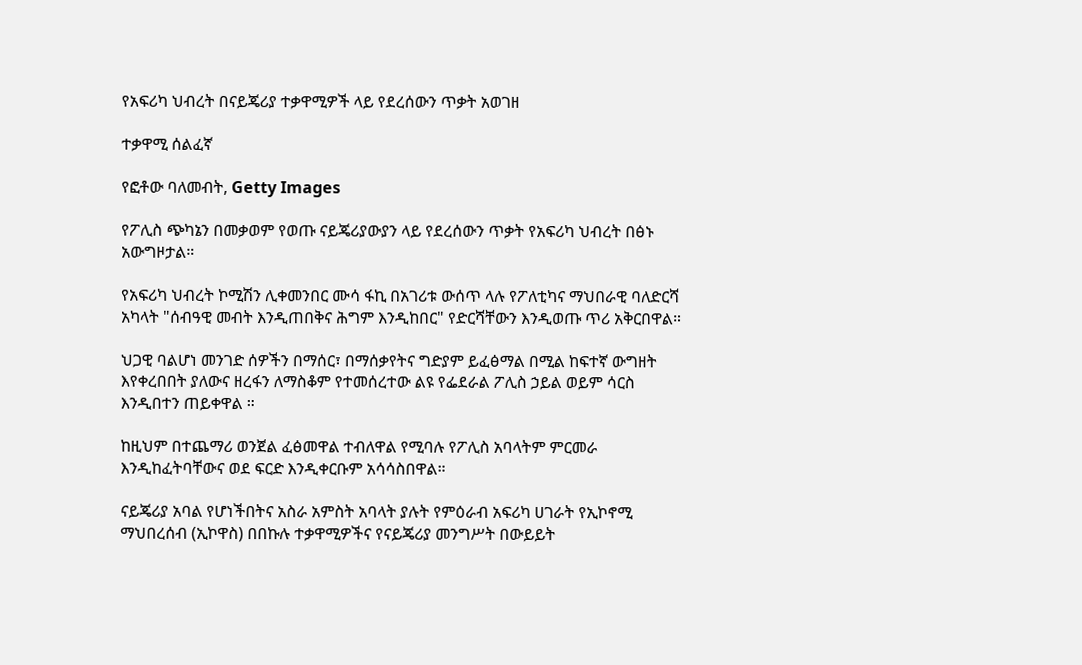የአፍሪካ ህብረት በናይጄሪያ ተቃዋሚዎች ላይ የደረሰውን ጥቃት አወገዘ

ተቃዋሚ ሰልፈኛ

የፎቶው ባለመብት, Getty Images

የፖሊስ ጭካኔን በመቃወም የወጡ ናይጄሪያውያን ላይ የደረሰውን ጥቃት የአፍሪካ ህብረት በፅኑ አውግዞታል።

የአፍሪካ ህብረት ኮሚሽን ሊቀመንበር ሙሳ ፋኪ በአገሪቱ ውሰጥ ላሉ የፖለቲካና ማህበራዊ ባለድርሻ አካላት "ሰብዓዊ መብት እንዲጠበቅና ሕግም እንዲከበር" የድርሻቸውን እንዲወጡ ጥሪ አቅርበዋል።

ህጋዊ ባልሆነ መንገድ ሰዎችን በማሰር፣ በማሰቃየትና ግድያም ይፈፅማል በሚል ከፍተኛ ውግዘት እየቀረበበት ያለውና ዘረፋን ለማስቆም የተመሰረተው ልዩ የፌደራል ፖሊስ ኃይል ወይም ሳርስ እንዲበተን ጠይቀዋል ።

ከዚህም በተጨማሪ ወንጀል ፈፅመዋል ተብለዋል የሚባሉ የፖሊስ አባላትም ምርመራ እንዲከፈትባቸውና ወደ ፍርድ እንዲቀርቡም አሳሳስበዋል።

ናይጄሪያ አባል የሆነችበትና አስራ አምስት አባላት ያሉት የምዕራብ አፍሪካ ሀገራት የኢኮኖሚ ማህበረሰብ (ኢኮዋስ) በበኩሉ ተቃዋሚዎችና የናይጄሪያ መንግሥት በውይይት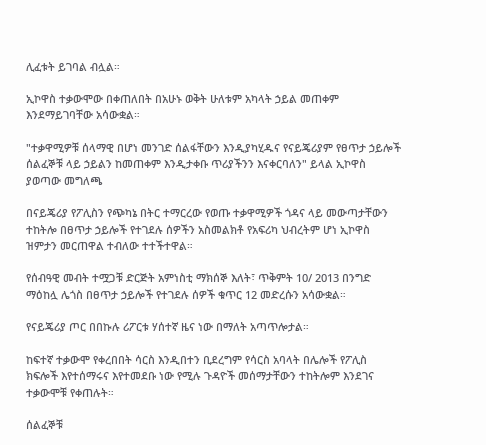ሊፈቱት ይገባል ብሏል።

ኢኮዋስ ተቃውሞው በቀጠለበት በአሁኑ ወቅት ሁለቱም አካላት ኃይል መጠቀም እንደማይገባቸው አሳውቋል።

"ተቃዋሚዎቹ ሰላማዊ በሆነ መንገድ ሰልፋቸውን እንዲያካሂዱና የናይጄሪያም የፀጥታ ኃይሎች ሰልፈኞቹ ላይ ኃይልን ከመጠቀም እንዲታቀቡ ጥሪያችንን እናቀርባለን" ይላል ኢኮዋስ ያወጣው መግለጫ

በናይጄሪያ የፖሊስን የጭካኔ በትር ተማርረው የወጡ ተቃዋሚዎች ጎዳና ላይ መውጣታቸውን ተከትሎ በፀጥታ ኃይሎች የተገደሉ ሰዎችን አስመልክቶ የአፍሪካ ህብረትም ሆነ ኢኮዋስ ዝምታን መርጠዋል ተብለው ተተችተዋል።

የሰብዓዊ መብት ተሟጋቹ ድርጅት አምነስቲ ማክሰኞ እለት፣ ጥቅምት 10/ 2013 በንግድ ማዕከሏ ሌጎስ በፀጥታ ኃይሎች የተገደሉ ሰዎች ቁጥር 12 መድረሱን አሳውቋል።

የናይጄሪያ ጦር በበኩሉ ሪፖርቱ ሃሰተኛ ዜና ነው በማለት አጣጥሎታል።

ከፍተኛ ተቃውሞ የቀረበበት ሳርስ እንዲበተን ቢደረግም የሳርስ አባላት በሌሎች የፖሊስ ክፍሎች እየተሰማሩና እየተመደቡ ነው የሚሉ ጉዳዮች መሰማታቸውን ተከትሎም እንደገና ተቃውሞቹ የቀጠሉት።

ሰልፈኞቹ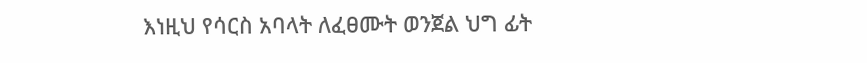እነዚህ የሳርስ አባላት ለፈፀሙት ወንጀል ህግ ፊት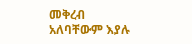መቅረብ አለባቸውም እያሉ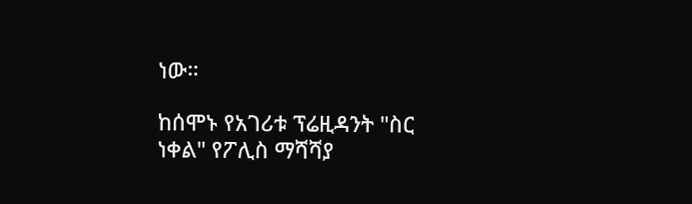ነው።

ከሰሞኑ የአገሪቱ ፕሬዚዳንት "ስር ነቀል" የፖሊስ ማሻሻያ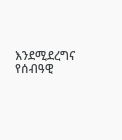እንደሚደረግና የሰብዓዊ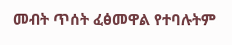መብት ጥሰት ፈፅመዋል የተባሉትም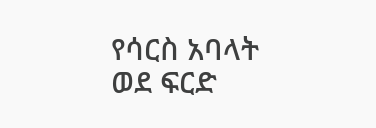የሳርስ አባላት ወደ ፍርድ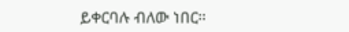ይቀርባሉ ብለው ነበር።